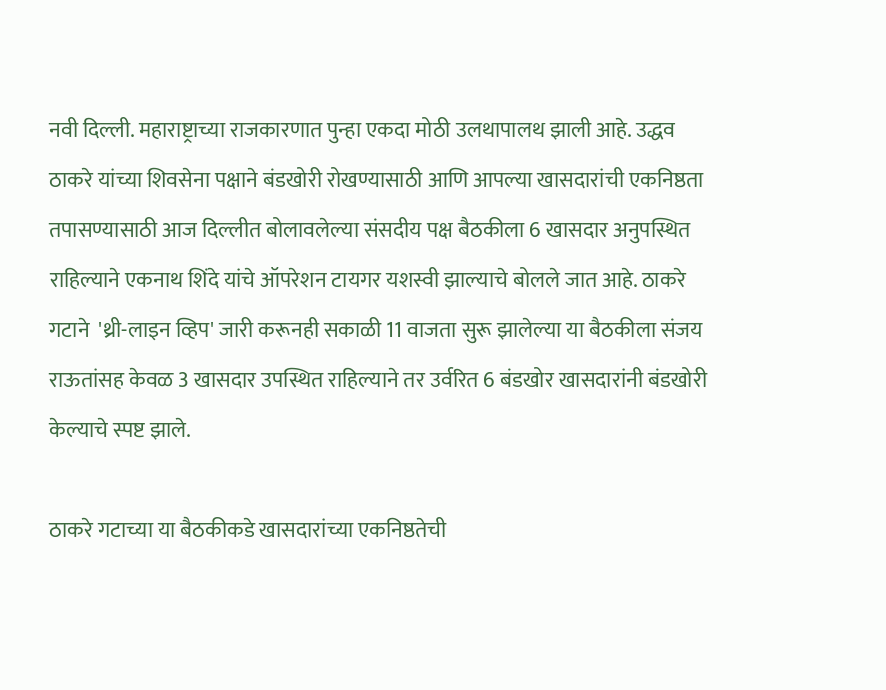नवी दिल्ली. महाराष्ट्राच्या राजकारणात पुन्हा एकदा मोठी उलथापालथ झाली आहे. उद्धव ठाकरे यांच्या शिवसेना पक्षाने बंडखोरी रोखण्यासाठी आणि आपल्या खासदारांची एकनिष्ठता तपासण्यासाठी आज दिल्लीत बोलावलेल्या संसदीय पक्ष बैठकीला 6 खासदार अनुपस्थित राहिल्याने एकनाथ शिंदे यांचे ऑपरेशन टायगर यशस्वी झाल्याचे बोलले जात आहे. ठाकरे गटाने  'थ्री-लाइन व्हिप' जारी करूनही सकाळी 11 वाजता सुरू झालेल्या या बैठकीला संजय राऊतांसह केवळ 3 खासदार उपस्थित राहिल्याने तर उर्वरित 6 बंडखोर खासदारांनी बंडखोरी केल्याचे स्पष्ट झाले.

ठाकरे गटाच्या या बैठकीकडे खासदारांच्या एकनिष्ठतेची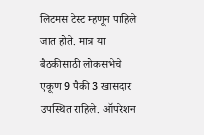लिटमस टेस्ट म्हणून पाहिले जात होते. मात्र या बैठकीसाठी लोकसभेचे एकूण 9 पैकी 3 खासदार उपस्थित राहिले. ऑपरेशन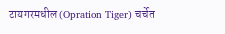टायगरमधील (Opration Tiger) चर्चेत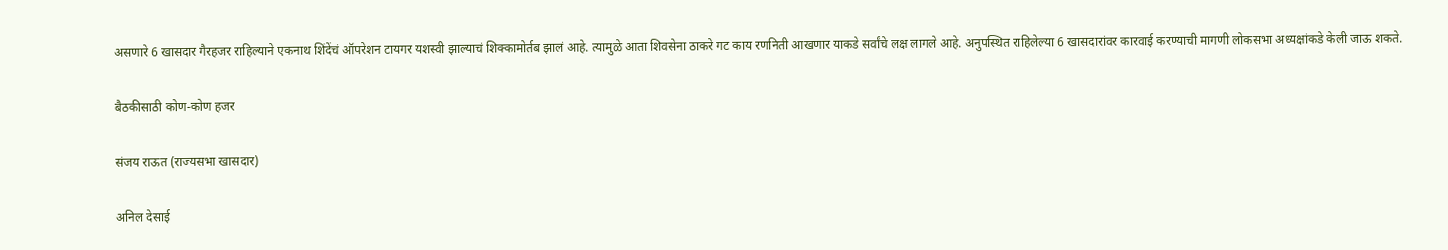असणारे 6 खासदार गैरहजर राहिल्याने एकनाथ शिंदेंचं ऑपरेशन टायगर यशस्वी झाल्याचं शिक्कामोर्तब झालं आहे. त्यामुळे आता शिवसेना ठाकरे गट काय रणनिती आखणार याकडे सर्वांचे लक्ष लागले आहे. अनुपस्थित राहिलेल्या 6 खासदारांवर कारवाई करण्याची मागणी लोकसभा अध्यक्षांकडे केली जाऊ शकते.

बैठकीसाठी कोण-कोण हजर

संजय राऊत (राज्यसभा खासदार)

अनिल देसाई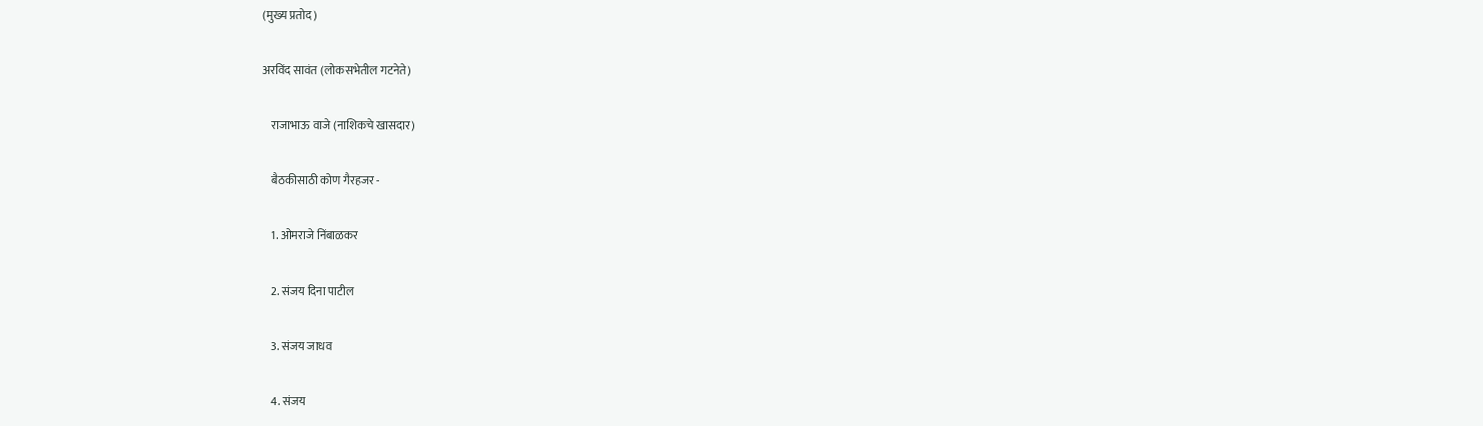(मुख्य प्रतोद)

अरविंद सावंत (लोकसभेतील गटनेते)

    राजाभाऊ वाजे (नाशिकचे खासदार)

    बैठकीसाठी कोण गैरहजर -

    1. ओमराजे निंबाळकर

    2. संजय दिना पाटील

    3. संजय जाधव

    4. संजय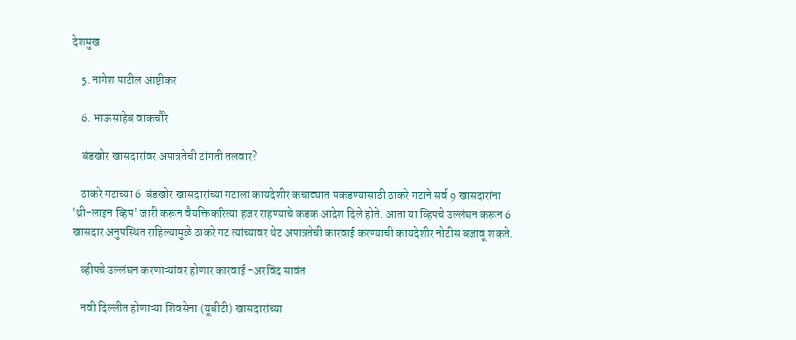देशमुख

    5. नागेश पाटील आष्टीकर

    6. भाऊसाहेब वाकचौरे

    बंडखोर खासदारांवर अपात्रतेची टांगती तलवार?

    ठाकरे गटाच्या 6  बंडखोर खासदारांच्या गटाला कायदेशीर कचाट्यात पकडण्यासाठी ठाकरे गटाने सर्व 9 खासदारांना 'थ्री-लाइन व्हिप' जारी करून वैयक्तिकरित्या हजर राहण्याचे कडक आदेश दिले होते. आता या व्हिपचे उल्लंघन करून 6 खासदार अनुपस्थित राहिल्यामुळे ठाकरे गट त्यांच्यावर थेट अपात्रतेची कारवाई करण्याची कायदेशीर नोटीस बजावू शकते.

    व्हीपचे उल्लंघन करणाऱ्यांवर होणार कारवाई -अरविंद सावंत

    नवी दिल्लीत होणाऱ्या शिवसेना (यूबीटी) खासदारांच्या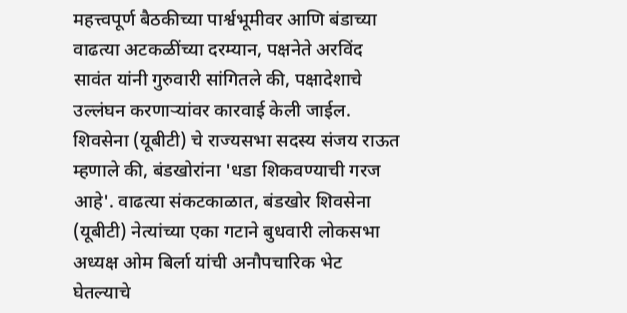महत्त्वपूर्ण बैठकीच्या पार्श्वभूमीवर आणि बंडाच्या वाढत्या अटकळींच्या दरम्यान, पक्षनेते अरविंद सावंत यांनी गुरुवारी सांगितले की, पक्षादेशाचे उल्लंघन करणाऱ्यांवर कारवाई केली जाईल. शिवसेना (यूबीटी) चे राज्यसभा सदस्य संजय राऊत म्हणाले की, बंडखोरांना 'धडा शिकवण्याची गरज आहे'. वाढत्या संकटकाळात, बंडखोर शिवसेना (यूबीटी) नेत्यांच्या एका गटाने बुधवारी लोकसभा अध्यक्ष ओम बिर्ला यांची अनौपचारिक भेट घेतल्याचे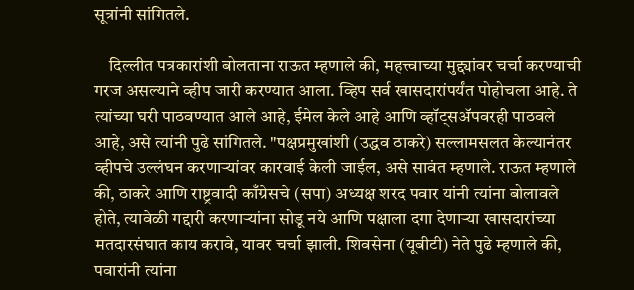सूत्रांनी सांगितले.

    दिल्लीत पत्रकारांशी बोलताना राऊत म्हणाले की, महत्त्वाच्या मुद्द्यांवर चर्चा करण्याची गरज असल्याने व्हीप जारी करण्यात आला. व्हिप सर्व खासदारांपर्यंत पोहोचला आहे. ते त्यांच्या घरी पाठवण्यात आले आहे, ईमेल केले आहे आणि व्हॉट्सॲपवरही पाठवले आहे, असे त्यांनी पुढे सांगितले. "पक्षप्रमुखांशी (उद्धव ठाकरे) सल्लामसलत केल्यानंतर व्हीपचे उल्लंघन करणाऱ्यांवर कारवाई केली जाईल, असे सावंत म्हणाले. राऊत म्हणाले की, ठाकरे आणि राष्ट्रवादी काँग्रेसचे (सपा) अध्यक्ष शरद पवार यांनी त्यांना बोलावले होते, त्यावेळी गद्दारी करणाऱ्यांना सोडू नये आणि पक्षाला दगा देणाऱ्या खासदारांच्या मतदारसंघात काय करावे, यावर चर्चा झाली. शिवसेना (यूबीटी) नेते पुढे म्हणाले की, पवारांनी त्यांना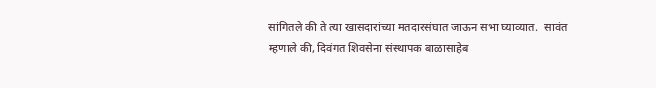सांगितले की ते त्या खासदारांच्या मतदारसंघात जाऊन सभा घ्याव्यात.  सावंत म्हणाले की, दिवंगत शिवसेना संस्थापक बाळासाहेब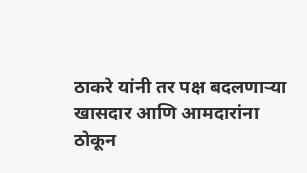ठाकरे यांनी तर पक्ष बदलणाऱ्या खासदार आणि आमदारांना ठोकून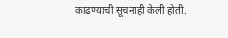काढण्याची सूचनाही केली होती.